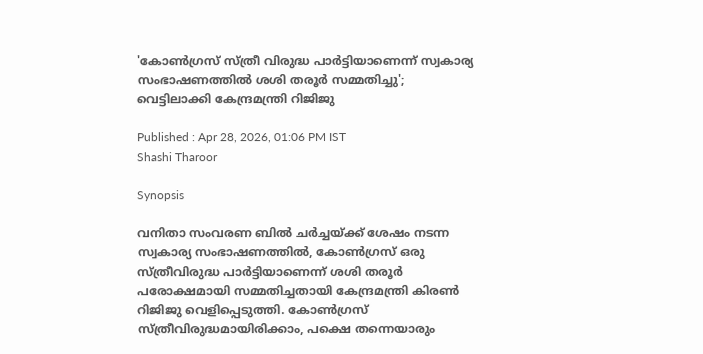'കോൺഗ്രസ് സ്ത്രീ വിരുദ്ധ പാർട്ടിയാണെന്ന് സ്വകാര്യ സംഭാഷണത്തിൽ ശശി തരൂർ സമ്മതിച്ചു'; വെട്ടിലാക്കി കേന്ദ്രമന്ത്രി റിജിജു

Published : Apr 28, 2026, 01:06 PM IST
Shashi Tharoor

Synopsis

വനിതാ സംവരണ ബിൽ ചർച്ചയ്ക്ക് ശേഷം നടന്ന സ്വകാര്യ സംഭാഷണത്തിൽ, കോൺഗ്രസ് ഒരു സ്ത്രീവിരുദ്ധ പാർട്ടിയാണെന്ന് ശശി തരൂർ പരോക്ഷമായി സമ്മതിച്ചതായി കേന്ദ്രമന്ത്രി കിരൺ റിജിജു വെളിപ്പെടുത്തി. കോൺഗ്രസ് സ്ത്രീവിരുദ്ധമായിരിക്കാം, പക്ഷെ തന്നെയാരും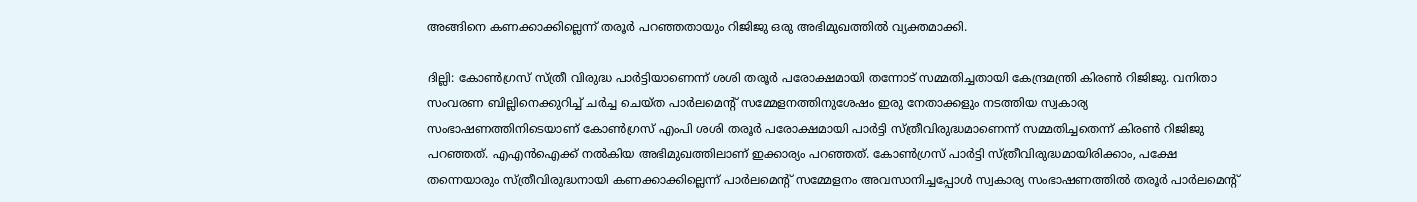അങ്ങിനെ കണക്കാക്കില്ലെന്ന് തരൂർ പറഞ്ഞതായും റിജിജു ഒരു അഭിമുഖത്തിൽ വ്യക്തമാക്കി.

ദില്ലി: കോൺഗ്രസ് സ്ത്രീ വിരുദ്ധ പാർട്ടിയാണെന്ന് ശശി തരൂർ പരോക്ഷമായി തന്നോട് സമ്മതിച്ചതായി കേന്ദ്രമന്ത്രി കിരൺ റിജിജു. വനിതാ സംവരണ ബില്ലിനെക്കുറിച്ച് ചർച്ച ചെയ്ത പാർലമെന്റ് സമ്മേളനത്തിനുശേഷം ഇരു നേതാക്കളും നടത്തിയ സ്വകാര്യ സംഭാഷണത്തിനിടെയാണ് കോൺഗ്രസ് എംപി ശശി തരൂർ പരോക്ഷമായി പാർട്ടി സ്ത്രീവിരുദ്ധമാണെന്ന് സമ്മതിച്ചതെന്ന് കിരൺ റിജിജു പറഞ്ഞത്. എഎൻഐക്ക് നൽകിയ അഭിമുഖത്തിലാണ് ഇക്കാര്യം പറഞ്ഞത്. കോൺഗ്രസ് പാർട്ടി സ്ത്രീവിരുദ്ധമായിരിക്കാം, പക്ഷേ തന്നെയാരും സ്ത്രീവിരുദ്ധനായി കണക്കാക്കില്ലെന്ന് പാർലമെന്റ് സമ്മേളനം അവസാനിച്ചപ്പോൾ സ്വകാര്യ സംഭാഷണത്തിൽ തരൂർ പാർലമെന്റ്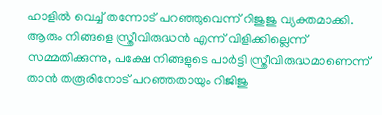ഹാളിൽ വെച്ച് തന്നോട് പറഞ്ഞുവെന്ന് റിജുജു വ്യക്തമാക്കി. ആരും നിങ്ങളെ സ്ത്രീവിരുദ്ധൻ എന്ന് വിളിക്കില്ലെന്ന് സമ്മതിക്കുന്നു, പക്ഷേ നിങ്ങളുടെ പാർട്ടി സ്ത്രീവിരുദ്ധമാണെന്ന് താൻ തരൂരിനോട് പറഞ്ഞതായും റിജിജു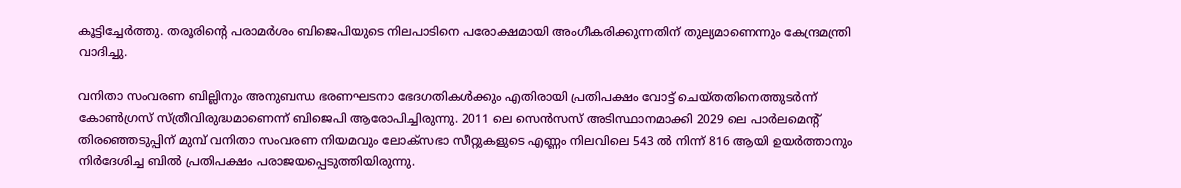കൂട്ടിച്ചേർത്തു. തരൂരിന്റെ പരാമർശം ബിജെപിയുടെ നിലപാടിനെ പരോക്ഷമായി അംഗീകരിക്കുന്നതിന് തുല്യമാണെന്നും കേന്ദ്രമന്ത്രി വാദിച്ചു.

വനിതാ സംവരണ ബില്ലിനും അനുബന്ധ ഭരണഘടനാ ഭേദഗതികൾക്കും എതിരായി പ്രതിപക്ഷം വോട്ട് ചെയ്തതിനെത്തുടർന്ന് കോൺഗ്രസ് സ്ത്രീവിരുദ്ധമാണെന്ന് ബിജെപി ആരോപിച്ചിരുന്നു. 2011 ലെ സെൻസസ് അടിസ്ഥാനമാക്കി 2029 ലെ പാർലമെന്റ് തിരഞ്ഞെടുപ്പിന് മുമ്പ് വനിതാ സംവരണ നിയമവും ലോക്സഭാ സീറ്റുകളുടെ എണ്ണം നിലവിലെ 543 ൽ നിന്ന് 816 ആയി ഉയർത്താനും നിർദേശിച്ച ബിൽ പ്രതിപക്ഷം പരാജയപ്പെടുത്തിയിരുന്നു.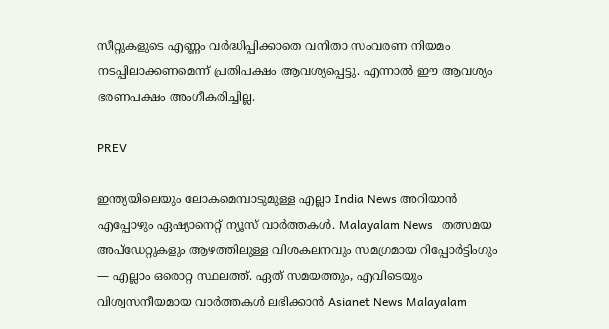സീറ്റുകളുടെ എണ്ണം വർദ്ധിപ്പിക്കാതെ വനിതാ സംവരണ നിയമം നടപ്പിലാക്കണമെന്ന് പ്രതിപക്ഷം ആവശ്യപ്പെട്ടു. എന്നാൽ ഈ ആവശ്യം ഭരണപക്ഷം അംഗീകരിച്ചില്ല.

PREV

ഇന്ത്യയിലെയും ലോകമെമ്പാടുമുള്ള എല്ലാ India News അറിയാൻ എപ്പോഴും ഏഷ്യാനെറ്റ് ന്യൂസ് വാർത്തകൾ. Malayalam News   തത്സമയ അപ്‌ഡേറ്റുകളും ആഴത്തിലുള്ള വിശകലനവും സമഗ്രമായ റിപ്പോർട്ടിംഗും — എല്ലാം ഒരൊറ്റ സ്ഥലത്ത്. ഏത് സമയത്തും, എവിടെയും വിശ്വസനീയമായ വാർത്തകൾ ലഭിക്കാൻ Asianet News Malayalam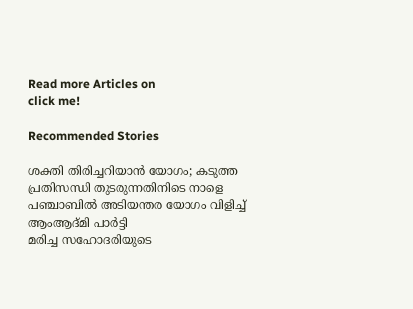Read more Articles on
click me!

Recommended Stories

ശക്തി തിരിച്ചറിയാൻ യോഗം; കടുത്ത പ്രതിസന്ധി തുടരുന്നതിനിടെ നാളെ പഞ്ചാബിൽ അടിയന്തര യോഗം വിളിച്ച് ആംആദ്മി പാര്‍ട്ടി
മരിച്ച സഹോദരിയുടെ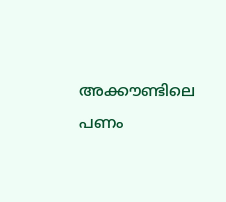അക്കൗണ്ടിലെ പണം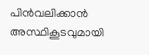പിൻവലിക്കാൻ അസ്ഥികൂടവുമായി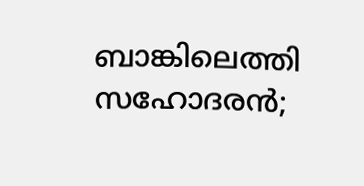ബാങ്കിലെത്തി സഹോദരൻ;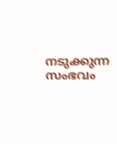നടുക്കുന്ന സംഭവം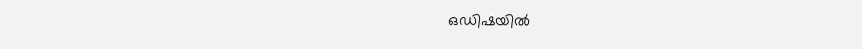ഒഡിഷയിൽ